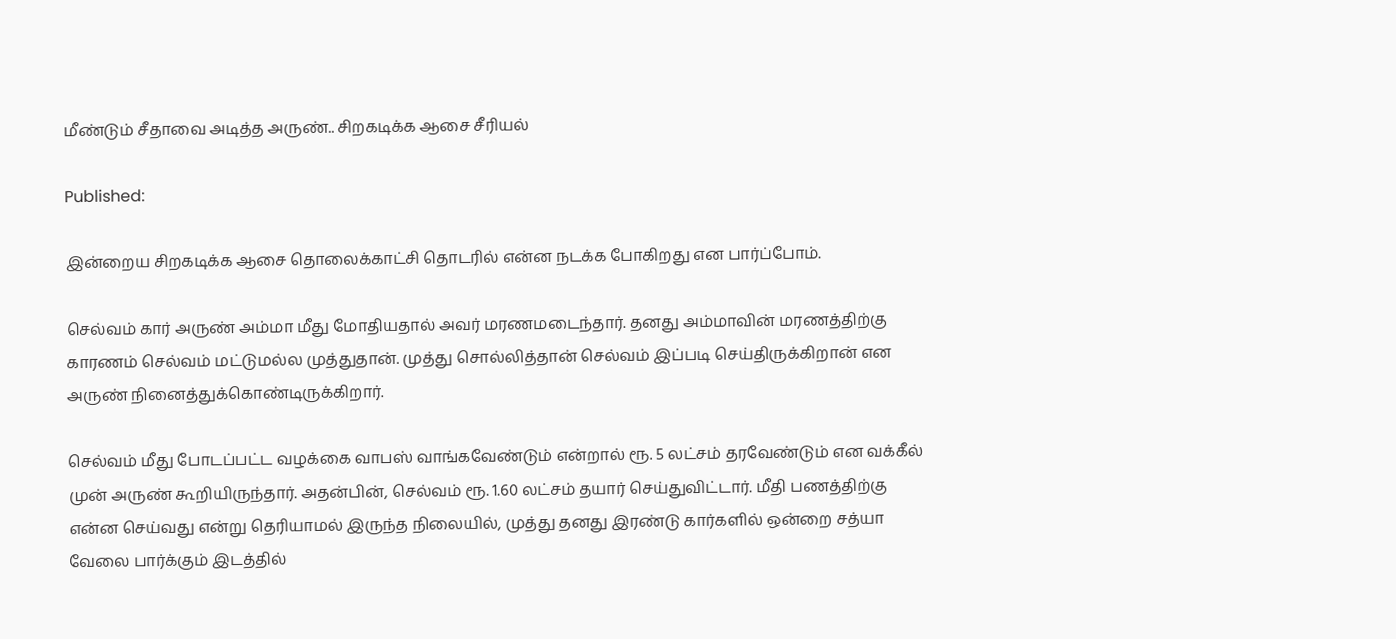மீண்டும் சீதாவை அடித்த அருண்.. சிறகடிக்க ஆசை சீரியல்

Published:

இன்றைய சிறகடிக்க ஆசை தொலைக்காட்சி தொடரில் என்ன நடக்க போகிறது என பார்ப்போம்.

செல்வம் கார் அருண் அம்மா மீது மோதியதால் அவர் மரணமடைந்தார். தனது அம்மாவின் மரணத்திற்கு காரணம் செல்வம் மட்டுமல்ல முத்துதான். முத்து சொல்லித்தான் செல்வம் இப்படி செய்திருக்கிறான் என அருண் நினைத்துக்கொண்டிருக்கிறார்.

செல்வம் மீது போடப்பட்ட வழக்கை வாபஸ் வாங்கவேண்டும் என்றால் ரூ. 5 லட்சம் தரவேண்டும் என வக்கீல் முன் அருண் கூறியிருந்தார். அதன்பின், செல்வம் ரூ. 1.60 லட்சம் தயார் செய்துவிட்டார். மீதி பணத்திற்கு என்ன செய்வது என்று தெரியாமல் இருந்த நிலையில், முத்து தனது இரண்டு கார்களில் ஒன்றை சத்யா வேலை பார்க்கும் இடத்தில்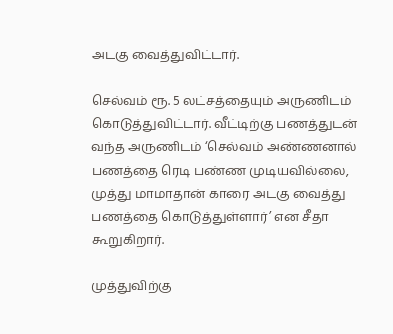அடகு வைத்துவிட்டார்.

செல்வம் ரூ. 5 லட்சத்தையும் அருணிடம் கொடுத்துவிட்டார். வீட்டிற்கு பணத்துடன் வந்த அருணிடம் ‘செல்வம் அண்ணனால் பணத்தை ரெடி பண்ண முடியவில்லை, முத்து மாமாதான் காரை அடகு வைத்து பணத்தை கொடுத்துள்ளார்’ என சீதா கூறுகிறார்.

முத்துவிற்கு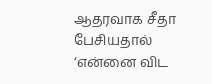ஆதரவாக சீதா பேசியதால் ‘என்னை விட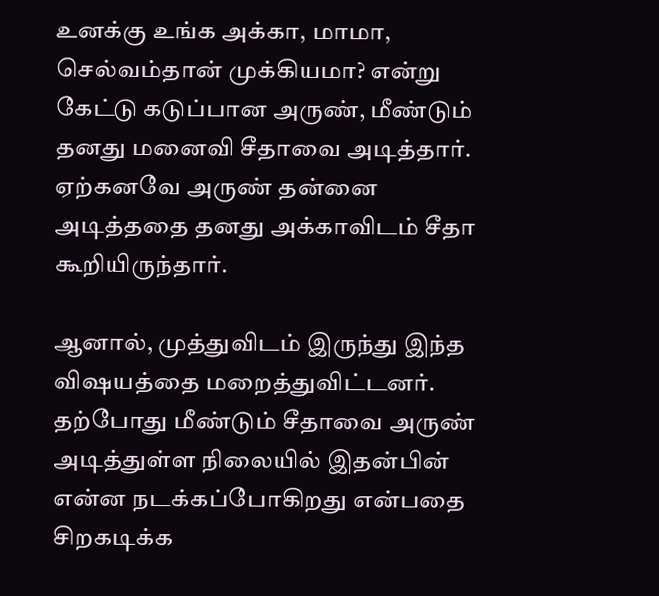உனக்கு உங்க அக்கா, மாமா, செல்வம்தான் முக்கியமா? என்று கேட்டு கடுப்பான அருண், மீண்டும் தனது மனைவி சீதாவை அடித்தார். ஏற்கனவே அருண் தன்னை அடித்ததை தனது அக்காவிடம் சீதா கூறியிருந்தார்.

ஆனால், முத்துவிடம் இருந்து இந்த விஷயத்தை மறைத்துவிட்டனர். தற்போது மீண்டும் சீதாவை அருண் அடித்துள்ள நிலையில் இதன்பின் என்ன நடக்கப்போகிறது என்பதை சிறகடிக்க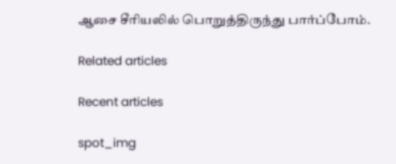ஆசை சீரியலில் பொறுத்திருந்து பார்ப்போம்.

Related articles

Recent articles

spot_img